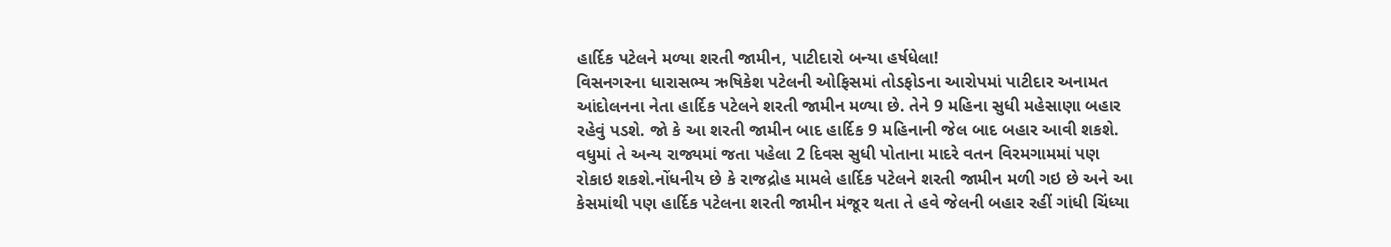હાર્દિક પટેલને મળ્યા શરતી જામીન, પાટીદારો બન્યા હર્ષધેલા!
વિસનગરના ધારાસભ્ય ઋષિકેશ પટેલની ઓફિસમાં તોડફોડના આરોપમાં પાટીદાર અનામત આંદોલનના નેતા હાર્દિક પટેલને શરતી જામીન મળ્યા છે. તેને 9 મહિના સુધી મહેસાણા બહાર રહેવું પડશે. જો કે આ શરતી જામીન બાદ હાર્દિક 9 મહિનાની જેલ બાદ બહાર આવી શકશે. વધુમાં તે અન્ય રાજ્યમાં જતા પહેલા 2 દિવસ સુધી પોતાના માદરે વતન વિરમગામમાં પણ રોકાઇ શકશે.નોંધનીય છે કે રાજદ્રોહ મામલે હાર્દિક પટેલને શરતી જામીન મળી ગઇ છે અને આ કેસમાંથી પણ હાર્દિક પટેલના શરતી જામીન મંજૂર થતા તે હવે જેલની બહાર રહીં ગાંધી ચિંધ્યા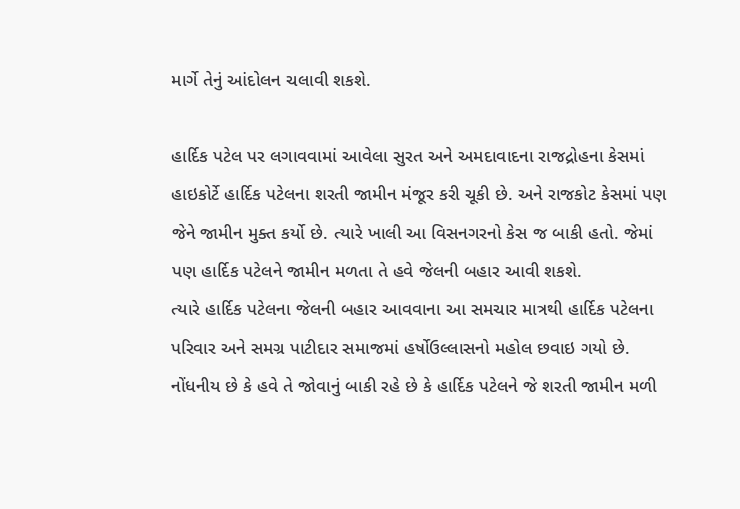માર્ગે તેનું આંદોલન ચલાવી શકશે.

હાર્દિક પટેલ પર લગાવવામાં આવેલા સુરત અને અમદાવાદના રાજદ્રોહના કેસમાં હાઇકોર્ટે હાર્દિક પટેલના શરતી જામીન મંજૂર કરી ચૂકી છે. અને રાજકોટ કેસમાં પણ જેને જામીન મુક્ત કર્યો છે. ત્યારે ખાલી આ વિસનગરનો કેસ જ બાકી હતો. જેમાં પણ હાર્દિક પટેલને જામીન મળતા તે હવે જેલની બહાર આવી શકશે.
ત્યારે હાર્દિક પટેલના જેલની બહાર આવવાના આ સમચાર માત્રથી હાર્દિક પટેલના પરિવાર અને સમગ્ર પાટીદાર સમાજમાં હર્ષોઉલ્લાસનો મહોલ છવાઇ ગયો છે. નોંધનીય છે કે હવે તે જોવાનું બાકી રહે છે કે હાર્દિક પટેલને જે શરતી જામીન મળી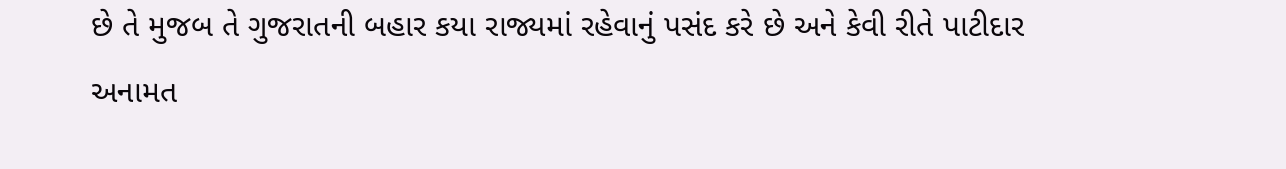છે તે મુજબ તે ગુજરાતની બહાર કયા રાજ્યમાં રહેવાનું પસંદ કરે છે અને કેવી રીતે પાટીદાર અનામત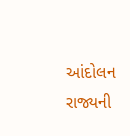આંદોલન રાજ્યની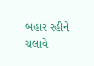બહાર રહીને ચલાવે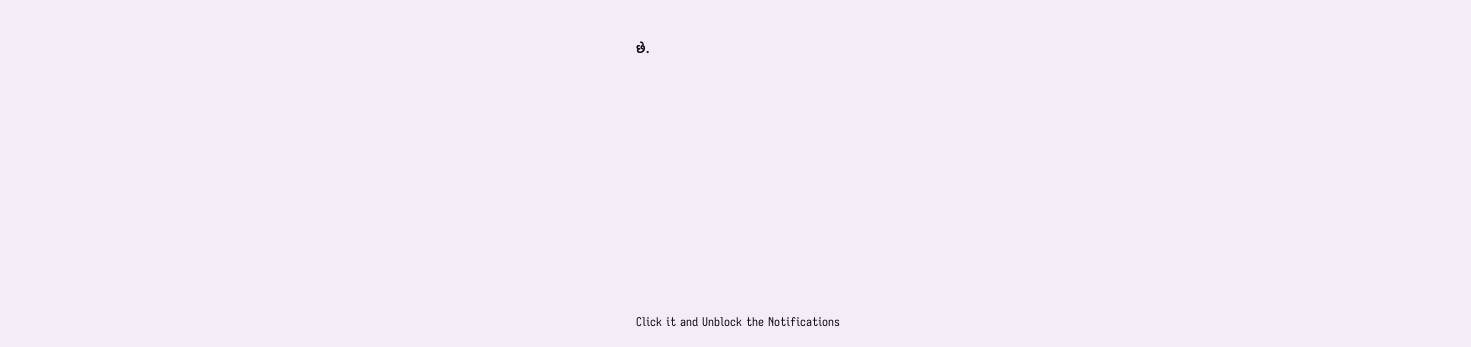છે.












Click it and Unblock the Notifications